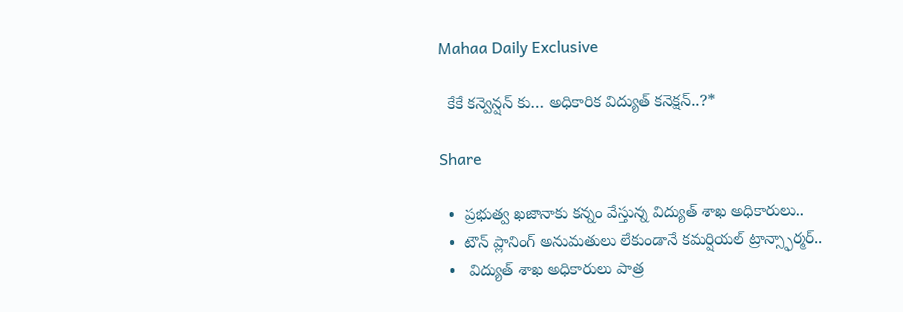Mahaa Daily Exclusive

  కేకే కన్వెన్షన్ కు… అధికారిక విద్యుత్ కనెక్షన్..?*

Share

  •  ప్రభుత్వ ఖజానాకు కన్నం వేస్తున్న విద్యుత్ శాఖ అధికారులు..
  •  టౌన్ ప్లానింగ్ అనుమతులు లేకుండానే కమర్షియల్ ట్రాన్స్ఫార్మర్..
  •   విద్యుత్ శాఖ అధికారులు పాత్ర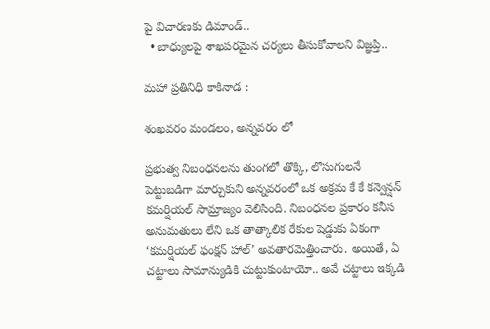పై విచారణకు డిమాండ్..
  • బాధ్యులపై శాఖపరమైన చర్యలు తీసుకోవాలని విజ్ఞప్తి..

మహా ప్రతినిధి కాకినాడ :

శంఖవరం మండలం, అన్నవరం లో

ప్రభుత్వ నిబంధనలను తుంగలో తొక్కి, లొసుగులనే పెట్టుబడిగా మార్చుకుని అన్నవరంలో ఒక అక్రమ కే కే కన్వెన్షన్ కమర్షియల్ సామ్రాజ్యం వెలిసింది. నిబంధనల ప్రకారం కనీస అనుమతులు లేని ఒక తాత్కాలిక రేకుల షెడ్డుకు ఏకంగా ‘కమర్షియల్ ఫంక్షన్ హాల్’ అవతారమెత్తించారు. అయితే, ఏ చట్టాలు సామాన్యుడికి చుట్టుకుంటాయో.. అవే చట్టాలు ఇక్కడి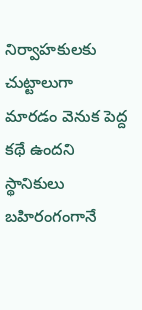నిర్వాహకులకు చుట్టాలుగా మారడం వెనుక పెద్ద కథే ఉందని స్థానికులు బహిరంగంగానే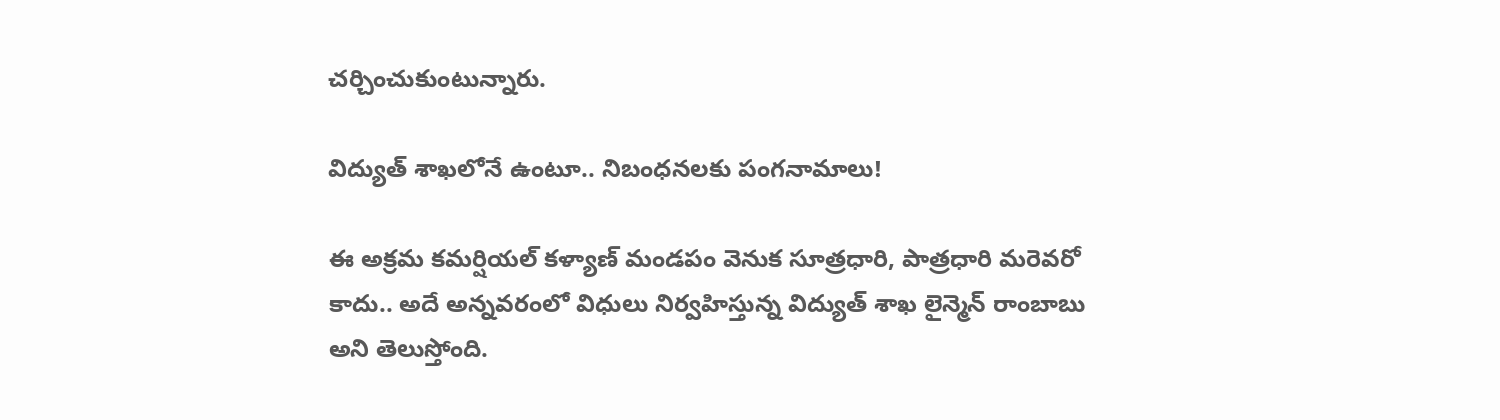చర్చించుకుంటున్నారు.

విద్యుత్ శాఖలోనే ఉంటూ.. నిబంధనలకు పంగనామాలు!

ఈ అక్రమ కమర్షియల్ కళ్యాణ్ మండపం వెనుక సూత్రధారి, పాత్రధారి మరెవరో కాదు.. అదే అన్నవరంలో విధులు నిర్వహిస్తున్న విద్యుత్ శాఖ లైన్మెన్ రాంబాబు అని తెలుస్తోంది.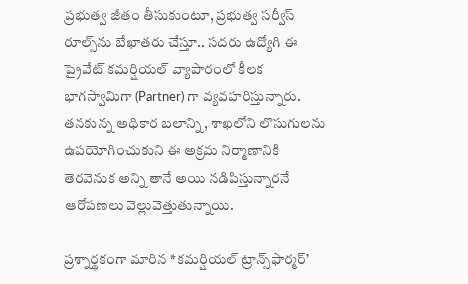ప్రభుత్వ జీతం తీసుకుంటూ, ప్రభుత్వ సర్వీస్ రూల్స్‌ను బేఖాతరు చేస్తూ.. సదరు ఉద్యోగి ఈ ప్రైవేట్ కమర్షియల్ వ్యాపారంలో కీలక భాగస్వామిగా (Partner) గా వ్యవహరిస్తున్నారు. తనకున్న అధికార బలాన్ని, శాఖలోని లొసుగులను ఉపయోగించుకుని ఈ అక్రమ నిర్మాణానికి తెరవెనుక అన్ని తానే అయి నడిపిస్తున్నారనే ఆరోపణలు వెల్లువెత్తుతున్నాయి.

ప్రశ్నార్థకంగా మారిన *కమర్షియల్ ట్రాన్స్‌ఫార్మర్’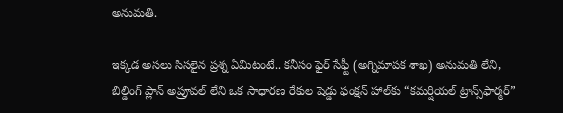అనుమతి.

ఇక్కడ అసలు సిసలైన ప్రశ్న ఏమిటంటే.. కనీసం ఫైర్ సేఫ్టీ (అగ్నిమాపక శాఖ) అనుమతి లేని, బిల్డింగ్ ప్లాన్ అప్రూవల్ లేని ఒక సాధారణ రేకుల షెడ్డు ఫంక్షన్ హాల్‌కు “కమర్షియల్ ట్రాన్స్‌ఫార్మర్”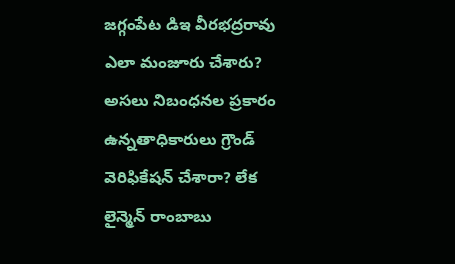జగ్గంపేట డిఇ వీరభద్రరావు ఎలా మంజూరు చేశారు? అసలు నిబంధనల ప్రకారం ఉన్నతాధికారులు గ్రౌండ్ వెరిఫికేషన్ చేశారా? లేక లైన్మెన్ రాంబాబు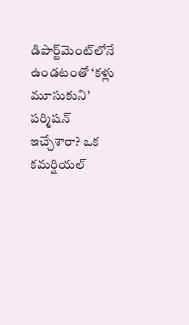డిపార్ట్‌మెంట్‌లోనే ఉండటంతో ‘కళ్లు మూసుకుని’ పర్మిషన్ ఇచ్చేశారా? ఒక కమర్షియల్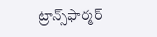ట్రాన్స్‌ఫార్మర్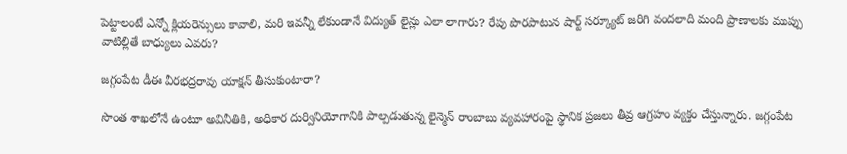పెట్టాలంటే ఎన్నో క్లియరెన్సులు కావాలి, మరి ఇవన్నీ లేకుండానే విద్యుత్ లైన్లు ఎలా లాగారు? రేపు పొరపాటున షార్ట్ సర్క్యూట్ జరిగి వందలాది మంది ప్రాణాలకు ముప్పు వాటిల్లితే బాధ్యులు ఎవరు?

జగ్గంపేట డీఈ వీరభద్రరావు యాక్షన్ తీసుకుంటారా?

సొంత శాఖలోనే ఉంటూ అవినీతికి, అధికార దుర్వినియోగానికి పాల్పడుతున్న లైన్మెన్ రాంబాబు వ్యవహారంపై స్థానిక ప్రజలు తీవ్ర ఆగ్రహం వ్యక్తం చేస్తున్నారు. జగ్గంపేట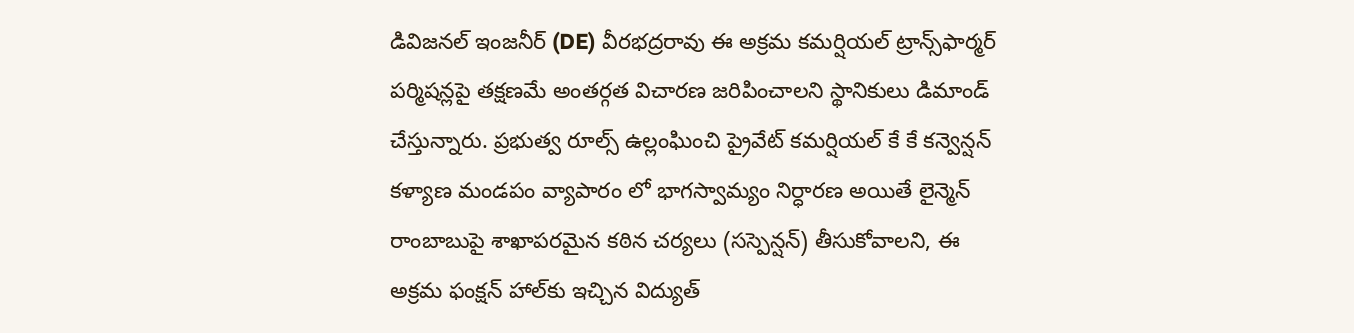డివిజనల్ ఇంజనీర్ (DE) వీరభద్రరావు ఈ అక్రమ కమర్షియల్ ట్రాన్స్‌ఫార్మర్ పర్మిషన్లపై తక్షణమే అంతర్గత విచారణ జరిపించాలని స్థానికులు డిమాండ్ చేస్తున్నారు. ప్రభుత్వ రూల్స్ ఉల్లంఘించి ప్రైవేట్ కమర్షియల్ కే కే కన్వెన్షన్ కళ్యాణ మండపం వ్యాపారం లో భాగస్వామ్యం నిర్ధారణ అయితే లైన్మెన్ రాంబాబుపై శాఖాపరమైన కఠిన చర్యలు (సస్పెన్షన్) తీసుకోవాలని, ఈ అక్రమ ఫంక్షన్ హాల్‌కు ఇచ్చిన విద్యుత్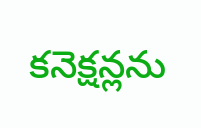కనెక్షన్లను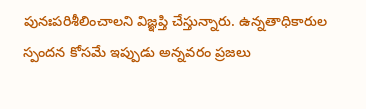పునఃపరిశీలించాలని విజ్ఞప్తి చేస్తున్నారు. ఉన్నతాధికారుల స్పందన కోసమే ఇప్పుడు అన్నవరం ప్రజలు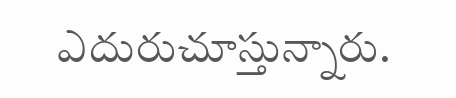ఎదురుచూస్తున్నారు.